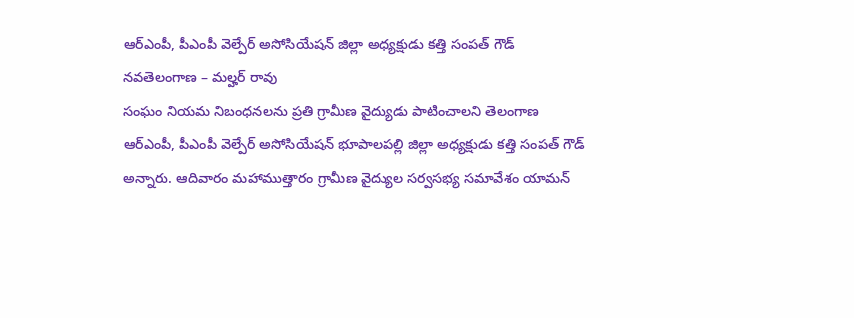ఆర్ఎంపీ, పీఎంపీ వెల్పేర్ అసోసియేషన్ జిల్లా అధ్యక్షుడు కత్తి సంపత్ గౌడ్
నవతెలంగాణ – మల్హర్ రావు
సంఘం నియమ నిబంధనలను ప్రతి గ్రామీణ వైద్యుడు పాటించాలని తెలంగాణ ఆర్ఎంపీ, పీఎంపీ వెల్పేర్ అసోసియేషన్ భూపాలపల్లి జిల్లా అధ్యక్షుడు కత్తి సంపత్ గౌడ్ అన్నారు. ఆదివారం మహాముత్తారం గ్రామీణ వైద్యుల సర్వసభ్య సమావేశం యామన్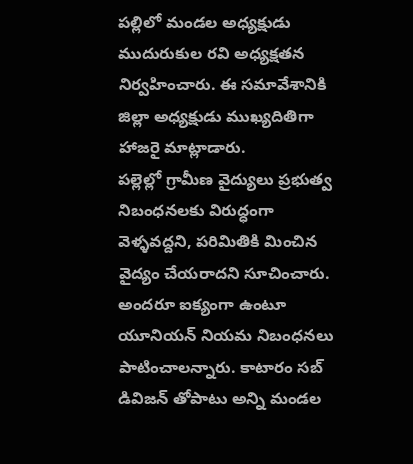పల్లిలో మండల అధ్యక్షుడు ముదురుకుల రవి అధ్యక్షతన నిర్వహించారు. ఈ సమావేశానికి జిల్లా అధ్యక్షుడు ముఖ్యదితిగా హాజరై మాట్లాడారు.
పల్లెల్లో గ్రామీణ వైద్యులు ప్రభుత్వ నిబంధనలకు విరుద్ధంగా వెళ్ళవద్దని, పరిమితికి మించిన వైద్యం చేయరాదని సూచించారు. అందరూ ఐక్యంగా ఉంటూ యూనియన్ నియమ నిబంధనలు పాటించాలన్నారు. కాటారం సబ్ డివిజన్ తోపాటు అన్ని మండల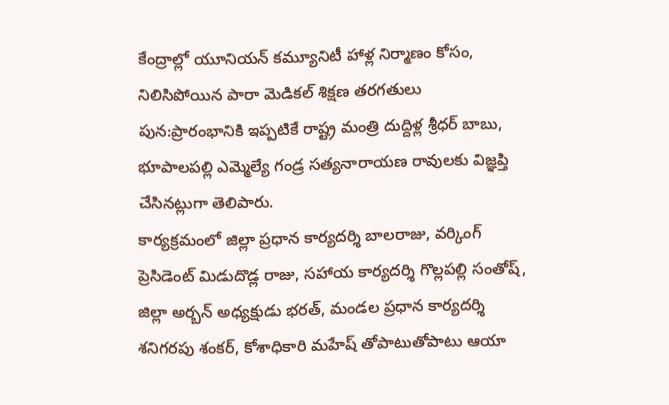కేంద్రాల్లో యూనియన్ కమ్యూనిటీ హాళ్ల నిర్మాణం కోసం, నిలిసిపోయిన పారా మెడికల్ శిక్షణ తరగతులు పున:ప్రారంభానికి ఇప్పటికే రాష్ట్ర మంత్రి దుద్దిళ్ల శ్రీధర్ బాబు, భూపాలపల్లి ఎమ్మెల్యే గండ్ర సత్యనారాయణ రావులకు విజ్ఞప్తి చేసినట్లుగా తెలిపారు.
కార్యక్రమంలో జిల్లా ప్రధాన కార్యదర్శి బాలరాజు, వర్కింగ్ ప్రెసిడెంట్ మిడుదొడ్ల రాజు, సహాయ కార్యదర్శి గొల్లపల్లి సంతోష్, జిల్లా అర్బన్ అధ్యక్షుడు భరత్, మండల ప్రధాన కార్యదర్శి శనిగరపు శంకర్, కోశాధికారి మహేష్ తోపాటుతోపాటు ఆయా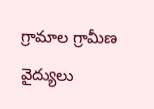గ్రామాల గ్రామీణ వైద్యులు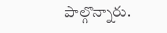పాల్గొన్నారు.